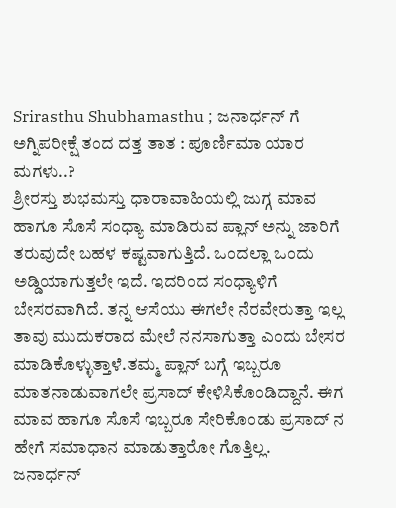Srirasthu Shubhamasthu ; ಜನಾರ್ಧನ್ ಗೆ ಅಗ್ನಿಪರೀಕ್ಷೆ ತಂದ ದತ್ತ ತಾತ : ಪೂರ್ಣಿಮಾ ಯಾರ ಮಗಳು..?
ಶ್ರೀರಸ್ತು ಶುಭಮಸ್ತು ಧಾರಾವಾಹಿಯಲ್ಲಿ ಜುಗ್ಗ ಮಾವ ಹಾಗೂ ಸೊಸೆ ಸಂಧ್ಯಾ ಮಾಡಿರುವ ಪ್ಲಾನ್ ಅನ್ನು ಜಾರಿಗೆ ತರುವುದೇ ಬಹಳ ಕಷ್ಟವಾಗುತ್ತಿದೆ. ಒಂದಲ್ಲಾ ಒಂದು ಅಡ್ಡಿಯಾಗುತ್ತಲೇ ಇದೆ. ಇದರಿಂದ ಸಂಧ್ಯಾಳಿಗೆ ಬೇಸರವಾಗಿದೆ. ತನ್ನ ಆಸೆಯು ಈಗಲೇ ನೆರವೇರುತ್ತಾ ಇಲ್ಲ ತಾವು ಮುದುಕರಾದ ಮೇಲೆ ನನಸಾಗುತ್ತಾ ಎಂದು ಬೇಸರ ಮಾಡಿಕೊಳ್ಳುತ್ತಾಳೆ.ತಮ್ಮ ಪ್ಲಾನ್ ಬಗ್ಗೆ ಇಬ್ಬರೂ ಮಾತನಾಡುವಾಗಲೇ ಪ್ರಸಾದ್ ಕೇಳಿಸಿಕೊಂಡಿದ್ದಾನೆ. ಈಗ ಮಾವ ಹಾಗೂ ಸೊಸೆ ಇಬ್ಬರೂ ಸೇರಿಕೊಂಡು ಪ್ರಸಾದ್ ನ ಹೇಗೆ ಸಮಾಧಾನ ಮಾಡುತ್ತಾರೋ ಗೊತ್ತಿಲ್ಲ.
ಜನಾರ್ಧನ್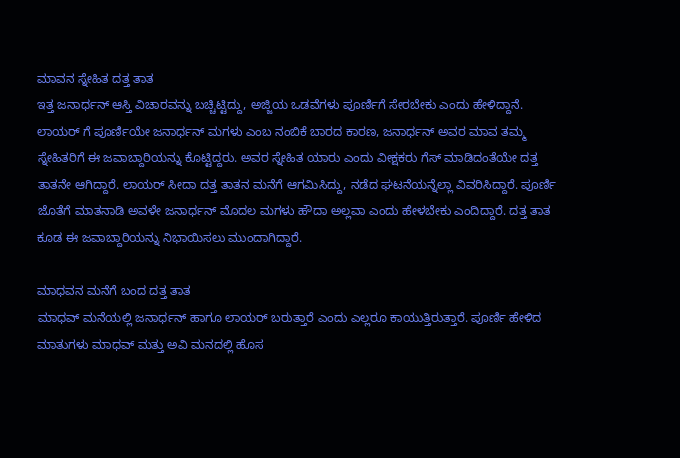ಮಾವನ ಸ್ನೇಹಿತ ದತ್ತ ತಾತ
ಇತ್ತ ಜನಾರ್ಧನ್ ಆಸ್ತಿ ವಿಚಾರವನ್ನು ಬಚ್ಚಿಟ್ಟಿದ್ದು, ಅಜ್ಜಿಯ ಒಡವೆಗಳು ಪೂರ್ಣಿಗೆ ಸೇರಬೇಕು ಎಂದು ಹೇಳಿದ್ದಾನೆ. ಲಾಯರ್ ಗೆ ಪೂರ್ಣಿಯೇ ಜನಾರ್ಧನ್ ಮಗಳು ಎಂಬ ನಂಬಿಕೆ ಬಾರದ ಕಾರಣ, ಜನಾರ್ಧನ್ ಅವರ ಮಾವ ತಮ್ಮ ಸ್ನೇಹಿತರಿಗೆ ಈ ಜವಾಬ್ದಾರಿಯನ್ನು ಕೊಟ್ಟಿದ್ದರು. ಅವರ ಸ್ನೇಹಿತ ಯಾರು ಎಂದು ವೀಕ್ಷಕರು ಗೆಸ್ ಮಾಡಿದಂತೆಯೇ ದತ್ತ ತಾತನೇ ಆಗಿದ್ದಾರೆ. ಲಾಯರ್ ಸೀದಾ ದತ್ತ ತಾತನ ಮನೆಗೆ ಆಗಮಿಸಿದ್ದು, ನಡೆದ ಘಟನೆಯನ್ನೆಲ್ಲಾ ವಿವರಿಸಿದ್ದಾರೆ. ಪೂರ್ಣಿ ಜೊತೆಗೆ ಮಾತನಾಡಿ ಅವಳೇ ಜನಾರ್ಧನ್ ಮೊದಲ ಮಗಳು ಹೌದಾ ಅಲ್ಲವಾ ಎಂದು ಹೇಳಬೇಕು ಎಂದಿದ್ದಾರೆ. ದತ್ತ ತಾತ ಕೂಡ ಈ ಜವಾಬ್ದಾರಿಯನ್ನು ನಿಭಾಯಿಸಲು ಮುಂದಾಗಿದ್ದಾರೆ.

ಮಾಧವನ ಮನೆಗೆ ಬಂದ ದತ್ತ ತಾತ
ಮಾಧವ್ ಮನೆಯಲ್ಲಿ ಜನಾರ್ಧನ್ ಹಾಗೂ ಲಾಯರ್ ಬರುತ್ತಾರೆ ಎಂದು ಎಲ್ಲರೂ ಕಾಯುತ್ತಿರುತ್ತಾರೆ. ಪೂರ್ಣಿ ಹೇಳಿದ ಮಾತುಗಳು ಮಾಧವ್ ಮತ್ತು ಅವಿ ಮನದಲ್ಲಿ ಹೊಸ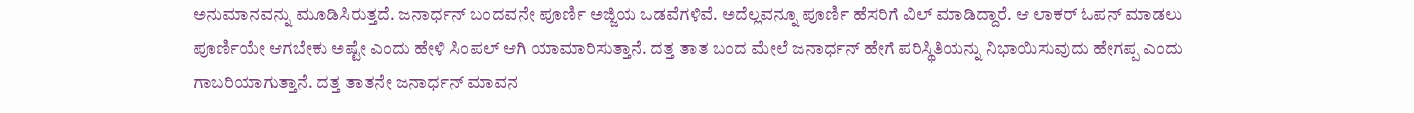ಅನುಮಾನವನ್ನು ಮೂಡಿಸಿರುತ್ತದೆ. ಜನಾರ್ಧನ್ ಬಂದವನೇ ಪೂರ್ಣಿ ಅಜ್ಜಿಯ ಒಡವೆಗಳಿವೆ. ಅದೆಲ್ಲವನ್ನೂ ಪೂರ್ಣಿ ಹೆಸರಿಗೆ ವಿಲ್ ಮಾಡಿದ್ದಾರೆ. ಆ ಲಾಕರ್ ಓಪನ್ ಮಾಡಲು ಪೂರ್ಣಿಯೇ ಆಗಬೇಕು ಅಷ್ಟೇ ಎಂದು ಹೇಳಿ ಸಿಂಪಲ್ ಆಗಿ ಯಾಮಾರಿಸುತ್ತಾನೆ. ದತ್ತ ತಾತ ಬಂದ ಮೇಲೆ ಜನಾರ್ಧನ್ ಹೇಗೆ ಪರಿಸ್ಥಿತಿಯನ್ನು ನಿಭಾಯಿಸುವುದು ಹೇಗಪ್ಪ ಎಂದು ಗಾಬರಿಯಾಗುತ್ತಾನೆ. ದತ್ತ ತಾತನೇ ಜನಾರ್ಧನ್ ಮಾವನ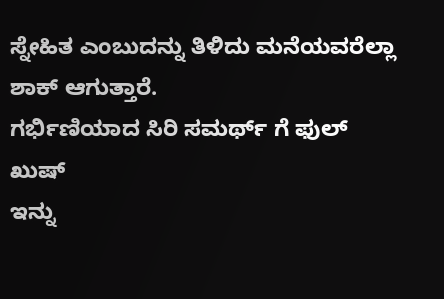ಸ್ನೇಹಿತ ಎಂಬುದನ್ನು ತಿಳಿದು ಮನೆಯವರೆಲ್ಲಾ ಶಾಕ್ ಆಗುತ್ತಾರೆ.
ಗರ್ಭಿಣಿಯಾದ ಸಿರಿ ಸಮರ್ಥ್ ಗೆ ಫುಲ್ ಖುಷ್
ಇನ್ನು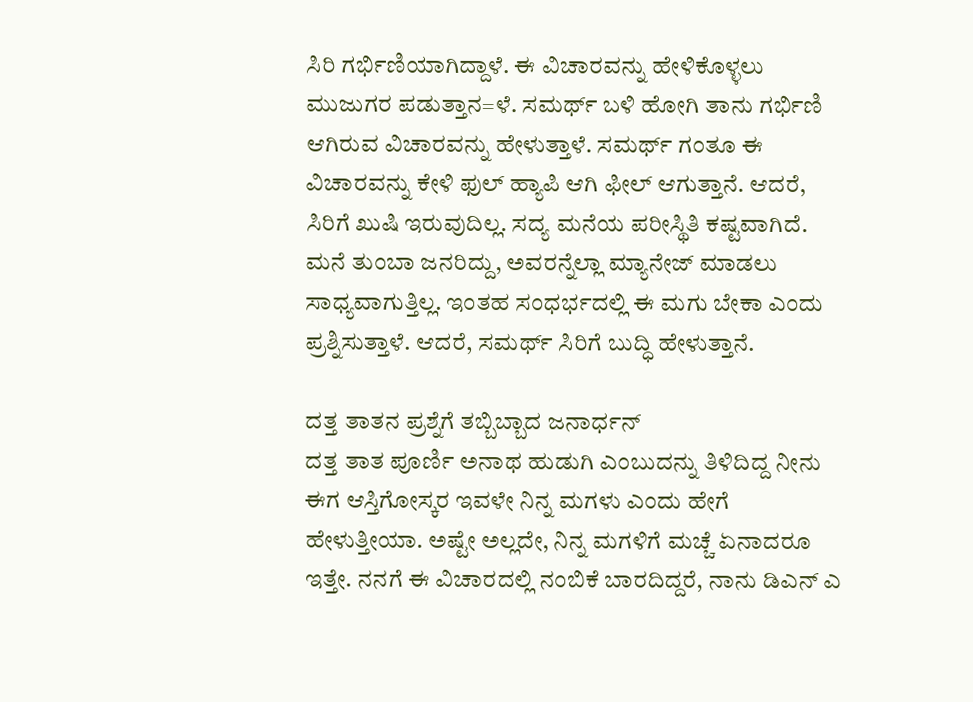ಸಿರಿ ಗರ್ಭಿಣಿಯಾಗಿದ್ದಾಳೆ. ಈ ವಿಚಾರವನ್ನು ಹೇಳಿಕೊಳ್ಳಲು ಮುಜುಗರ ಪಡುತ್ತಾನ=ಳೆ. ಸಮರ್ಥ್ ಬಳಿ ಹೋಗಿ ತಾನು ಗರ್ಭಿಣಿ ಆಗಿರುವ ವಿಚಾರವನ್ನು ಹೇಳುತ್ತಾಳೆ. ಸಮರ್ಥ್ ಗಂತೂ ಈ ವಿಚಾರವನ್ನು ಕೇಳಿ ಫುಲ್ ಹ್ಯಾಪಿ ಆಗಿ ಫೀಲ್ ಆಗುತ್ತಾನೆ. ಆದರೆ, ಸಿರಿಗೆ ಖುಷಿ ಇರುವುದಿಲ್ಲ. ಸದ್ಯ ಮನೆಯ ಪರೀಸ್ಥಿತಿ ಕಷ್ಟವಾಗಿದೆ. ಮನೆ ತುಂಬಾ ಜನರಿದ್ದು, ಅವರನ್ನೆಲ್ಲಾ ಮ್ಯಾನೇಜ್ ಮಾಡಲು ಸಾಧ್ಯವಾಗುತ್ತಿಲ್ಲ. ಇಂತಹ ಸಂಧರ್ಭದಲ್ಲಿ ಈ ಮಗು ಬೇಕಾ ಎಂದು ಪ್ರಶ್ನಿಸುತ್ತಾಳೆ. ಆದರೆ, ಸಮರ್ಥ್ ಸಿರಿಗೆ ಬುದ್ಧಿ ಹೇಳುತ್ತಾನೆ.

ದತ್ತ ತಾತನ ಪ್ರಶ್ನೆಗೆ ತಬ್ಬಿಬ್ಬಾದ ಜನಾರ್ಧನ್
ದತ್ತ ತಾತ ಪೂರ್ಣಿ ಅನಾಥ ಹುಡುಗಿ ಎಂಬುದನ್ನು ತಿಳಿದಿದ್ದ ನೀನು ಈಗ ಆಸ್ತಿಗೋಸ್ಕರ ಇವಳೇ ನಿನ್ನ ಮಗಳು ಎಂದು ಹೇಗೆ ಹೇಳುತ್ತೀಯಾ. ಅಷ್ಟೇ ಅಲ್ಲದೇ, ನಿನ್ನ ಮಗಳಿಗೆ ಮಚ್ಚೆ ಏನಾದರೂ ಇತ್ತೇ. ನನಗೆ ಈ ವಿಚಾರದಲ್ಲಿ ನಂಬಿಕೆ ಬಾರದಿದ್ದರೆ, ನಾನು ಡಿಎನ್ ಎ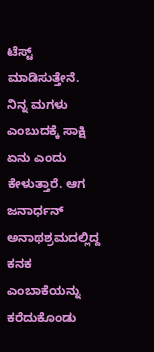ಟೆಸ್ಟ್ ಮಾಡಿಸುತ್ತೇನೆ. ನಿನ್ನ ಮಗಳು ಎಂಬುದಕ್ಕೆ ಸಾಕ್ಷಿ ಏನು ಎಂದು ಕೇಳುತ್ತಾರೆ. ಆಗ ಜನಾರ್ಧನ್ ಅನಾಥಶ್ರಮದಲ್ಲಿದ್ದ ಕನಕ ಎಂಬಾಕೆಯನ್ನು ಕರೆದುಕೊಂಡು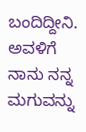ಬಂದಿದ್ದೀನಿ. ಅವಳಿಗೆ ನಾನು ನನ್ನ ಮಗುವನ್ನು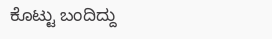ಕೊಟ್ಟು ಬಂದಿದ್ದು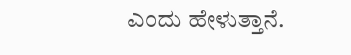ಎಂದು ಹೇಳುತ್ತಾನೆ.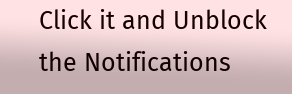Click it and Unblock the Notifications